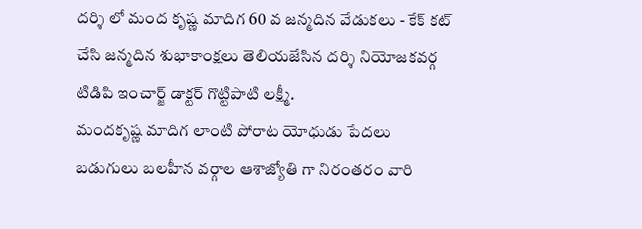దర్శి లో మంద కృష్ణ మాదిగ 60 వ జన్మదిన వేడుకలు - కేక్ కట్ చేసి జన్మదిన శుభాకాంక్షలు తెలియజేసిన దర్శి నియోజకవర్గ టిడిపి ఇంచార్జ్ డాక్టర్ గొట్టిపాటి లక్ష్మీ.
మందకృష్ణ మాదిగ లాంటి పోరాట యోధుడు పేదలు బడుగులు బలహీన వర్గాల ఆశాజ్యోతి గా నిరంతరం వారి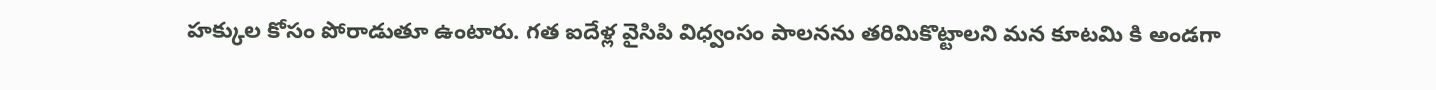హక్కుల కోసం పోరాడుతూ ఉంటారు. గత ఐదేళ్ల వైసిపి విధ్వంసం పాలనను తరిమికొట్టాలని మన కూటమి కి అండగా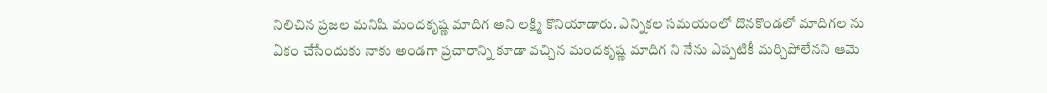నిలిచిన ప్రజల మనిషి మందకృష్ణ మాదిగ అని లక్ష్మి కొనియాడారు. ఎన్నికల సమయంలో దొనకొండలో మాదిగల ను ఏకం చేసేందుకు నాకు అండగా ప్రచారాన్ని కూడా వచ్చిన మందకృష్ణ మాదిగ ని నేను ఎప్పటికీ మర్చిపోలేనని ఆమె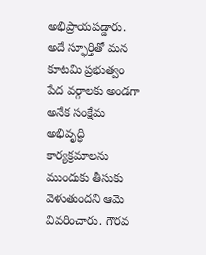అభిప్రాయపడ్డారు.
అదే స్ఫూర్తితో మన కూటమి ప్రభుత్వం పేద వర్గాలకు అండగా అనేక సంక్షేమ అభివృద్ధి కార్యక్రమాలను ముందుకు తీసుకు వెళుతుందని ఆమె వివరించారు. గౌరవ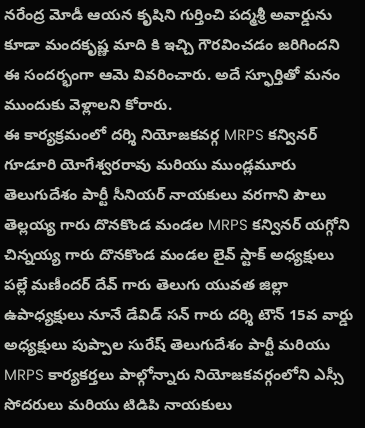నరేంద్ర మోడీ ఆయన కృషిని గుర్తించి పద్మశ్రీ అవార్డును కూడా మందకృష్ణ మాది కి ఇచ్చి గౌరవించడం జరిగిందని ఈ సందర్భంగా ఆమె వివరించారు. అదే స్ఫూర్తితో మనం ముందుకు వెళ్లాలని కోరారు.
ఈ కార్యక్రమంలో దర్శి నియోజకవర్గ MRPS కన్వినర్ గూడూరి యోగేశ్వరరావు మరియు ముండ్లమూరు తెలుగుదేశం పార్టీ సీనియర్ నాయకులు వరగాని పౌలు తెల్లయ్య గారు దొనకొండ మండల MRPS కన్వినర్ యగ్గోని చిన్నయ్య గారు దొనకొండ మండల లైవ్ స్టాక్ అధ్యక్షులు పల్లే మణీందర్ దేవ్ గారు తెలుగు యువత జిల్లా ఉపాధ్యక్షులు నూనే డేవిడ్ సన్ గారు దర్శి టౌన్ 15వ వార్డు అధ్యక్షులు పుప్పాల సురేష్ తెలుగుదేశం పార్టీ మరియు MRPS కార్యకర్తలు పాల్గోన్నారు నియోజకవర్గంలోని ఎస్సీ సోదరులు మరియు టిడిపి నాయకులు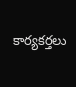కార్యకర్తలు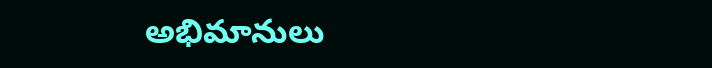అభిమానులు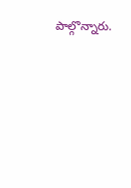పాల్గొన్నారు.